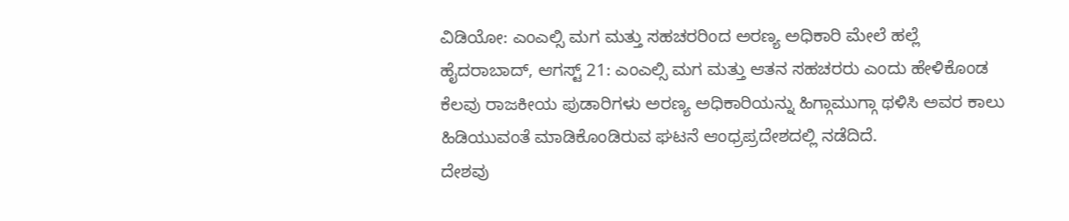ವಿಡಿಯೋ: ಎಂಎಲ್ಸಿ ಮಗ ಮತ್ತು ಸಹಚರರಿಂದ ಅರಣ್ಯ ಅಧಿಕಾರಿ ಮೇಲೆ ಹಲ್ಲೆ
ಹೈದರಾಬಾದ್, ಆಗಸ್ಟ್ 21: ಎಂಎಲ್ಸಿ ಮಗ ಮತ್ತು ಆತನ ಸಹಚರರು ಎಂದು ಹೇಳಿಕೊಂಡ ಕೆಲವು ರಾಜಕೀಯ ಪುಡಾರಿಗಳು ಅರಣ್ಯ ಅಧಿಕಾರಿಯನ್ನು ಹಿಗ್ಗಾಮುಗ್ಗಾ ಥಳಿಸಿ ಅವರ ಕಾಲು ಹಿಡಿಯುವಂತೆ ಮಾಡಿಕೊಂಡಿರುವ ಘಟನೆ ಆಂಧ್ರಪ್ರದೇಶದಲ್ಲಿ ನಡೆದಿದೆ.
ದೇಶವು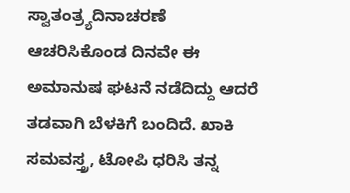ಸ್ವಾತಂತ್ರ್ಯದಿನಾಚರಣೆ ಆಚರಿಸಿಕೊಂಡ ದಿನವೇ ಈ ಅಮಾನುಷ ಘಟನೆ ನಡೆದಿದ್ದು ಆದರೆ ತಡವಾಗಿ ಬೆಳಕಿಗೆ ಬಂದಿದೆ. ಖಾಕಿ ಸಮವಸ್ತ್ರ, ಟೋಪಿ ಧರಿಸಿ ತನ್ನ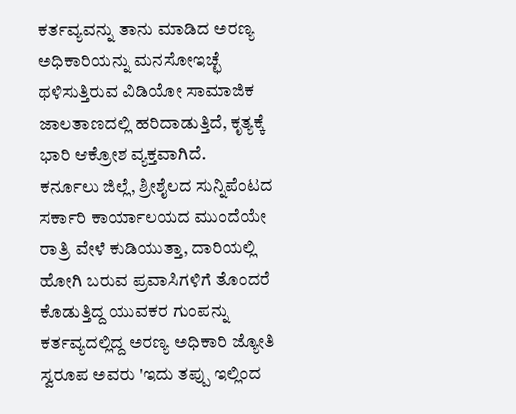ಕರ್ತವ್ಯವನ್ನು ತಾನು ಮಾಡಿದ ಅರಣ್ಯ ಅಧಿಕಾರಿಯನ್ನು ಮನಸೋಇಚ್ಛೆ ಥಳಿಸುತ್ತಿರುವ ವಿಡಿಯೋ ಸಾಮಾಜಿಕ ಜಾಲತಾಣದಲ್ಲಿ ಹರಿದಾಡುತ್ತಿದೆ, ಕೃತ್ಯಕ್ಕೆ ಭಾರಿ ಆಕ್ರೋಶ ವ್ಯಕ್ತವಾಗಿದೆ.
ಕರ್ನೂಲು ಜಿಲ್ಲೆ, ಶ್ರೀಶೈಲದ ಸುನ್ನಿಪೆಂಟದ ಸರ್ಕಾರಿ ಕಾರ್ಯಾಲಯದ ಮುಂದೆಯೇ ರಾತ್ರಿ ವೇಳೆ ಕುಡಿಯುತ್ತಾ, ದಾರಿಯಲ್ಲಿ ಹೋಗಿ ಬರುವ ಪ್ರವಾಸಿಗಳಿಗೆ ತೊಂದರೆ ಕೊಡುತ್ತಿದ್ದ ಯುವಕರ ಗುಂಪನ್ನು ಕರ್ತವ್ಯದಲ್ಲಿದ್ದ ಅರಣ್ಯ ಅಧಿಕಾರಿ ಜ್ಯೋತಿ ಸ್ವರೂಪ ಅವರು 'ಇದು ತಪ್ಪು ಇಲ್ಲಿಂದ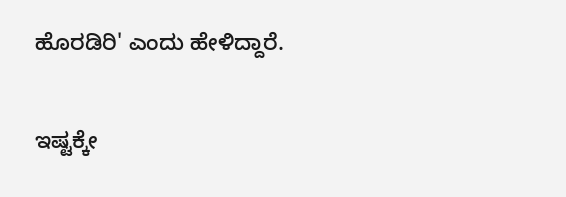ಹೊರಡಿರಿ' ಎಂದು ಹೇಳಿದ್ದಾರೆ.

ಇಷ್ಟಕ್ಕೇ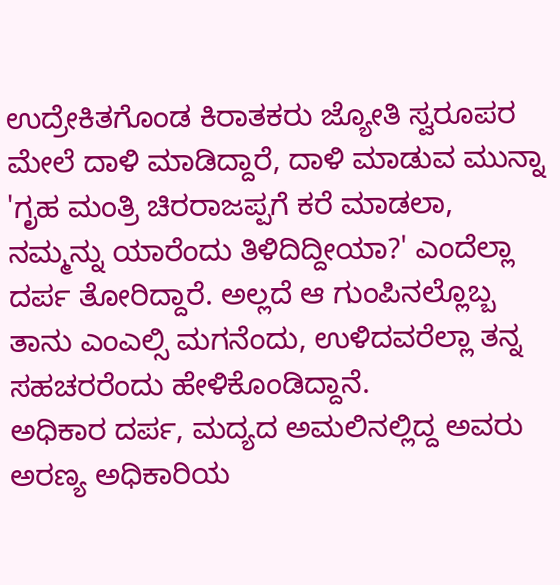ಉದ್ರೇಕಿತಗೊಂಡ ಕಿರಾತಕರು ಜ್ಯೋತಿ ಸ್ವರೂಪರ ಮೇಲೆ ದಾಳಿ ಮಾಡಿದ್ದಾರೆ, ದಾಳಿ ಮಾಡುವ ಮುನ್ನಾ 'ಗೃಹ ಮಂತ್ರಿ ಚಿರರಾಜಪ್ಪಗೆ ಕರೆ ಮಾಡಲಾ, ನಮ್ಮನ್ನು ಯಾರೆಂದು ತಿಳಿದಿದ್ದೀಯಾ?' ಎಂದೆಲ್ಲಾ ದರ್ಪ ತೋರಿದ್ದಾರೆ. ಅಲ್ಲದೆ ಆ ಗುಂಪಿನಲ್ಲೊಬ್ಬ ತಾನು ಎಂಎಲ್ಸಿ ಮಗನೆಂದು, ಉಳಿದವರೆಲ್ಲಾ ತನ್ನ ಸಹಚರರೆಂದು ಹೇಳಿಕೊಂಡಿದ್ದಾನೆ.
ಅಧಿಕಾರ ದರ್ಪ, ಮದ್ಯದ ಅಮಲಿನಲ್ಲಿದ್ದ ಅವರು ಅರಣ್ಯ ಅಧಿಕಾರಿಯ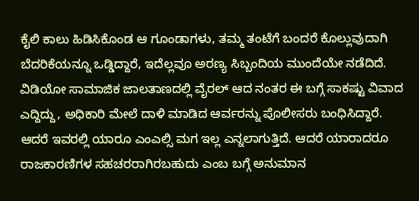ಕೈಲಿ ಕಾಲು ಹಿಡಿಸಿಕೊಂಡ ಆ ಗೂಂಡಾಗಳು, ತಮ್ಮ ತಂಟೆಗೆ ಬಂದರೆ ಕೊಲ್ಲುವುದಾಗಿ ಬೆದರಿಕೆಯನ್ನೂ ಒಡ್ಡಿದ್ದಾರೆ, ಇದೆಲ್ಲವೂ ಅರಣ್ಯ ಸಿಬ್ಬಂದಿಯ ಮುಂದೆಯೇ ನಡೆದಿದೆ.
ವಿಡಿಯೋ ಸಾಮಾಜಿಕ ಜಾಲತಾಣದಲ್ಲಿ ವೈರಲ್ ಆದ ನಂತರ ಈ ಬಗ್ಗೆ ಸಾಕಷ್ಟು ವಿವಾದ ಎದ್ದಿದ್ದು, ಅಧಿಕಾರಿ ಮೇಲೆ ದಾಳಿ ಮಾಡಿದ ಆರ್ವರನ್ನು ಪೊಲೀಸರು ಬಂಧಿಸಿದ್ದಾರೆ. ಆದರೆ ಇವರಲ್ಲಿ ಯಾರೂ ಎಂಎಲ್ಸಿ ಮಗ ಇಲ್ಲ ಎನ್ನಲಾಗುತ್ತಿದೆ. ಆದರೆ ಯಾರಾದರೂ ರಾಜಕಾರಣಿಗಳ ಸಹಚರರಾಗಿರಬಹುದು ಎಂಬ ಬಗ್ಗೆ ಅನುಮಾನ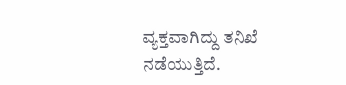ವ್ಯಕ್ತವಾಗಿದ್ದು ತನಿಖೆ ನಡೆಯುತ್ತಿದೆ.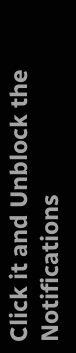Click it and Unblock the Notifications